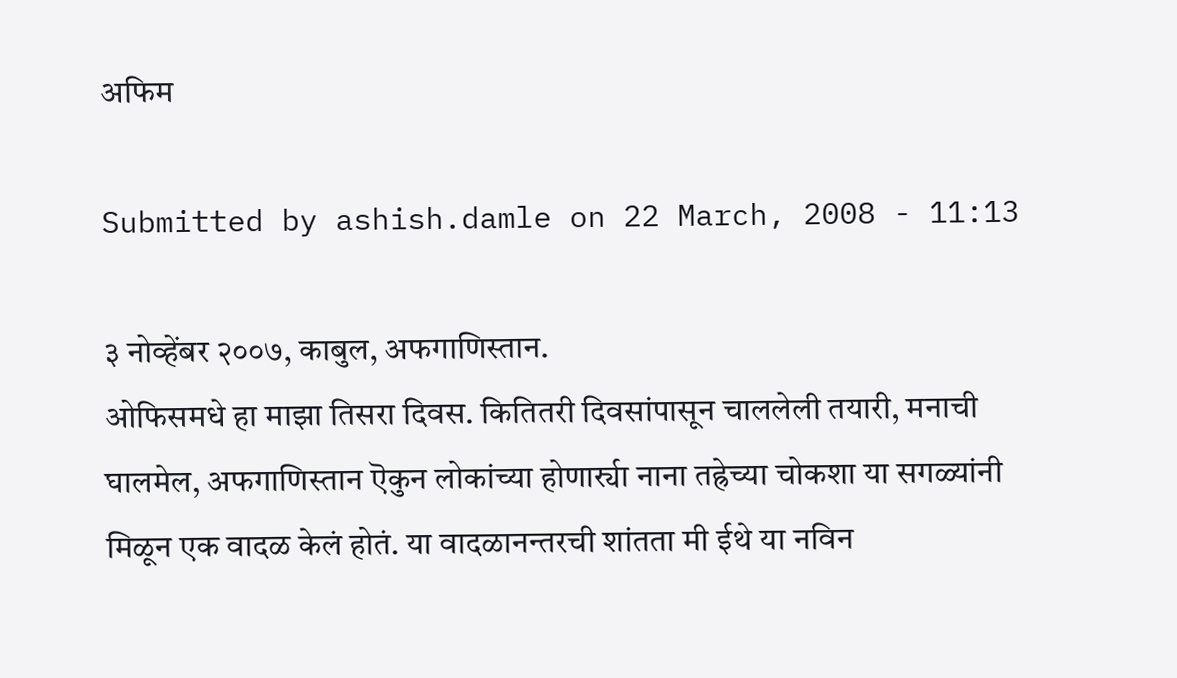अफिम

Submitted by ashish.damle on 22 March, 2008 - 11:13

३ नोव्हेंबर २००७, काबुल, अफगाणिस्तान.
ओफिसमधे हा माझा तिसरा दिवस. कितितरी दिवसांपासून चाललेली तयारी, मनाची घालमेल, अफगाणिस्तान ऎकुन लोकांच्या होणार्र्या नाना तह्रेच्या चोकशा या सगळ्यांनी मिळून एक वादळ केलं होतं. या वादळानन्तरची शांतता मी ईथे या नविन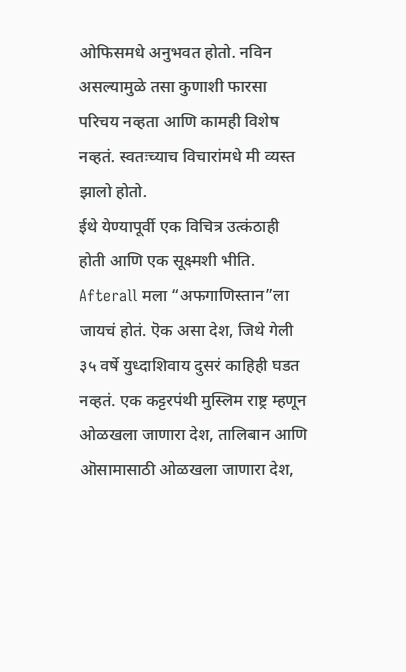ओफिसमधे अनुभवत होतो. नविन असल्यामुळे तसा कुणाशी फारसा परिचय नव्हता आणि कामही विशेष नव्हतं. स्वतःच्याच विचारांमधे मी व्यस्त झालो होतो.
ईथे येण्यापूर्वी एक विचित्र उत्कंठाही होती आणि एक सूक्ष्मशी भीति. Afterall मला “अफगाणिस्तान”ला जायचं होतं. ऎक असा देश, जिथे गेली ३५ वर्षे युध्दाशिवाय दुसरं काहिही घडत नव्हतं. एक कट्टरपंथी मुस्लिम राष्ट्र म्हणून ओळखला जाणारा देश, तालिबान आणि ऒसामासाठी ओळखला जाणारा देश,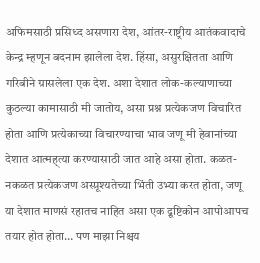अफिमसाठी प्रसिध्द असणारा देश, आंतर-राष्ट्रीय आतंकवादाचे केन्द्र म्हणून बदनाम झालेला देश. हिंसा, असुरक्षितता आणि गरिबीने ग्रासलेला एक देश. अशा देशात लोक-कल्याणाच्या कुठल्या कामासाठी मी जातोय, असा प्रश्न प्रत्येकजण विचारित होता आणि प्रत्येकाच्या विचारण्याचा भाव जणू मी हेवानांच्या देशात आत्मह्त्या करण्यासाठी जात आहे असा होता. कळत-नकळत प्रत्येकजण अस्प्रूश्यतेच्या भिंती उभ्या करत होता, जणू या देशात माणसं रहातच नाहित असा एक द्रूष्टिकोन आपोआपच तयार होत होता… पण माझा निश्चय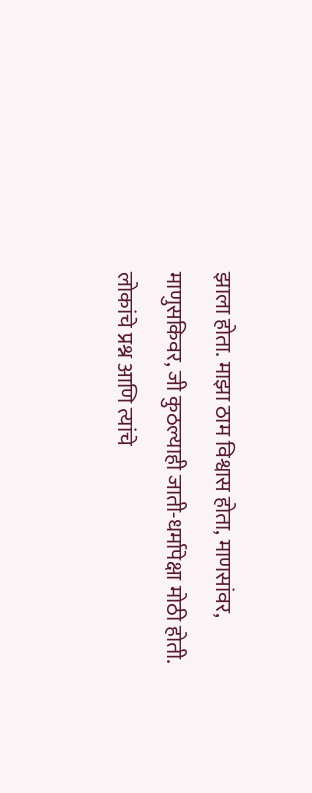झाला होता. माझा ठाम विश्वास होता, माणसांवर, माणुसकिवर, जी कुठल्याही जाती-धर्मापेक्षा मोठी होती. लोकांचे प्रश्न आणि त्यांचे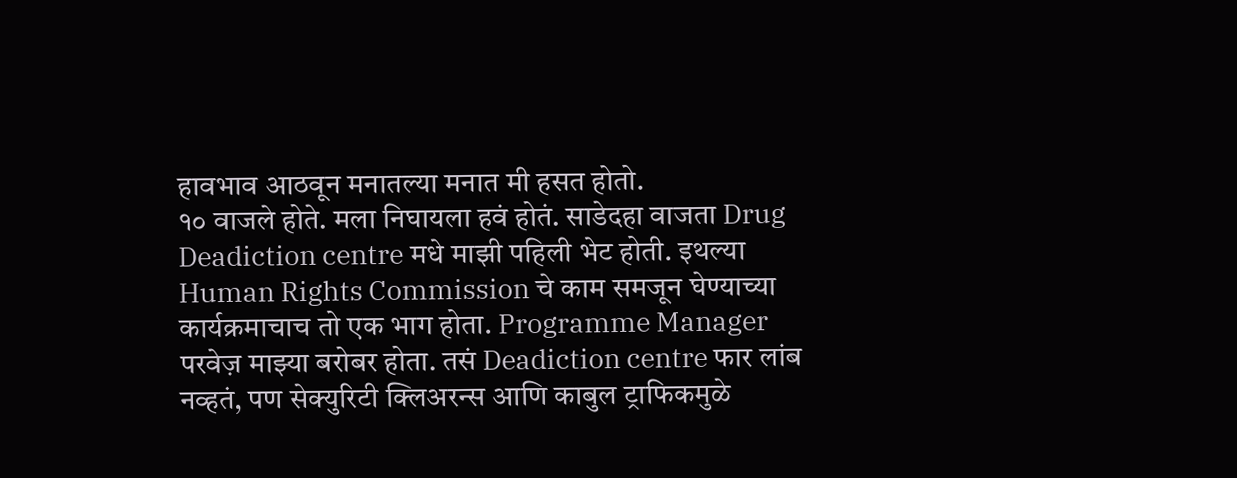हावभाव आठवून मनातल्या मनात मी हसत होतो.
१० वाजले होते. मला निघायला हवं होतं. साडेदहा वाजता Drug Deadiction centre मधे माझी पहिली भेट होती. इथल्या Human Rights Commission चे काम समजून घेण्याच्या कार्यक्रमाचाच तो एक भाग होता. Programme Manager परवेज़ माझ्या बरोबर होता. तसं Deadiction centre फार लांब नव्हतं, पण सेक्युरिटी क्लिअरन्स आणि काबुल ट्राफिकमुळे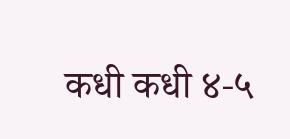कधी कधी ४-५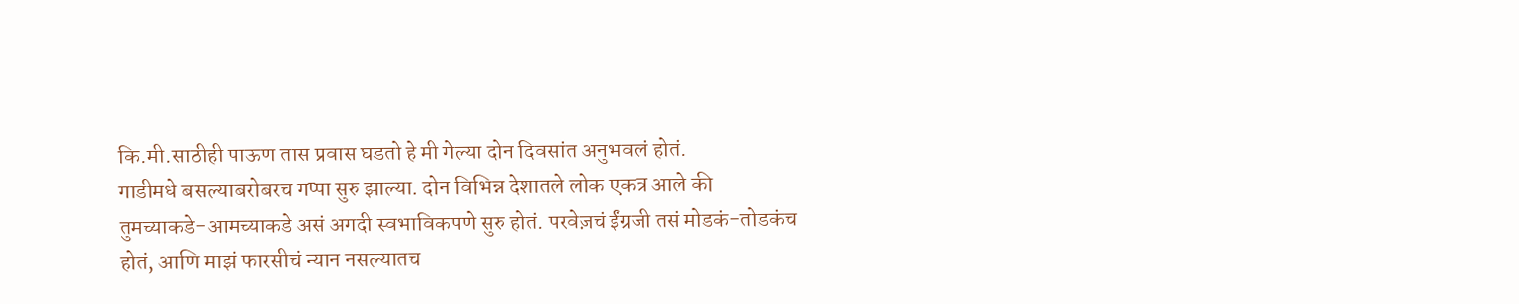कि.मी.साठीही पाऊण तास प्रवास घडतो हे मी गेल्या दोन दिवसांत अनुभवलं होतं.
गाडीमधे बसल्याबरोबरच गप्पा सुरु झाल्या. दोन विभिन्न देशातले लोक एकत्र आले की तुमच्याकडे-आमच्याकडे असं अगदी स्वभाविकपणे सुरु होतं. परवेज़चं ईंग्रजी तसं मोडकं-तोडकंच होतं, आणि माझं फारसीचं न्यान नसल्यातच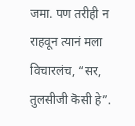जमा. पण तरीही न राहवून त्यानं मला विचारलंच, “सर, तुलसीजी कॆसी हे”.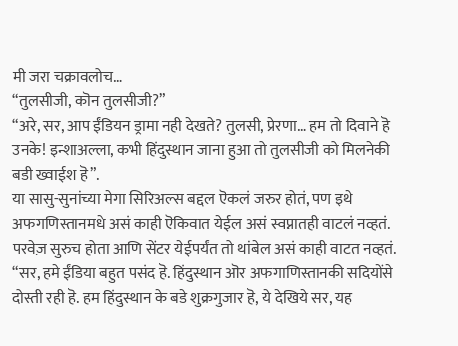मी जरा चक्रावलोच…
“तुलसीजी, कॊन तुलसीजी?”
“अरे, सर, आप ईंडियन ड्रामा नही देखते? तुलसी, प्रेरणा… हम तो दिवाने हॆ उनके! इन्शाअल्ला, कभी हिंदुस्थान जाना हुआ तो तुलसीजी को मिलनेकी बडी ख्वाईश हॆ”.
या सासु-सुनांच्या मेगा सिरिअल्स बद्दल ऎकलं जरुर होतं, पण इथे अफगणिस्तानमधे असं काही ऎकिवात येईल असं स्वप्नातही वाटलं नव्हतं. परवेज़ सुरुच होता आणि सेंटर येईपर्यंत तो थांबेल असं काही वाटत नव्हतं.
“सर, हमे ईंडिया बहुत पसंद हॆ. हिंदुस्थान ऒर अफगाणिस्तानकी सदियोंसे दोस्ती रही हॆ. हम हिंदुस्थान के बडे शुक्रगुजार हॆ, ये देखिये सर, यह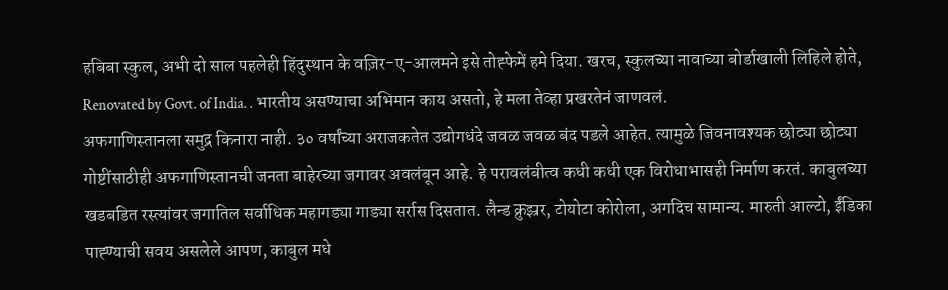हबिबा स्कुल, अभी दो साल पहलेही हिंदुस्थान के वज़िर-ए-आलमने इसे तोह्फेमें हमे दिया. खरच, स्कुलच्या नावाच्या बोर्डाखाली लिहिले होते, Renovated by Govt. of India. . भारतीय असण्याचा अभिमान काय असतो, हे मला तेव्हा प्रखरतेनं जाणवलं.
अफगाणिस्तानला समुद्र किनारा नाही. ३० वर्षांच्या अराजकतेत उद्योगधंदे जवळ जवळ बंद पडले आहेत. त्यामुळे जिवनावश्यक छोट्या छोट्या गोष्टींसाठीही अफगाणिस्तानची जनता बाहेरच्या जगावर अवलंबून आहे. हे परावलंबीत्व कधी कधी एक विरोधाभासही निर्माण करतं. काबुलच्या खडबडित रस्त्यांवर जगातिल सर्वाधिक महागड्या गाड्या सर्रास दिसतात. लैन्ड क्रुझ्रर, टोयोटा कोरोला, अगदिच सामान्य. मारुती आल्टो, ईंडिका पाह्ण्याची सवय असलेले आपण, काबुल मधे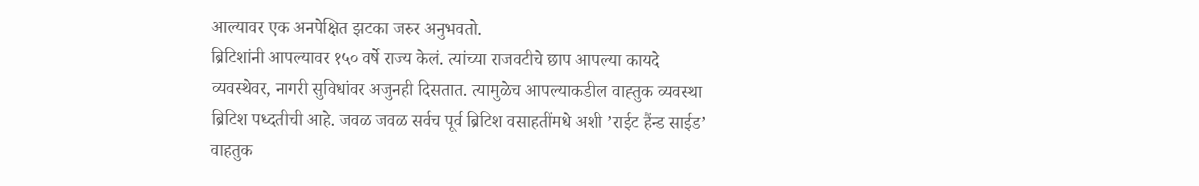आल्यावर एक अनपेक्षित झटका जरुर अनुभवतो.
ब्रिटिशांनी आपल्यावर १५० वर्षे राज्य केलं. त्यांच्या राजवटीचे छाप आपल्या कायदे व्यवस्थेवर, नागरी सुविधांवर अजुनही दिसतात. त्यामुळेच आपल्याकडील वाह्तुक व्यवस्था ब्रिटिश पध्दतीची आहे. जवळ जवळ सर्वच पूर्व ब्रिटिश वसाहतींमधे अशी ’राईट हैंन्ड साईड’ वाहतुक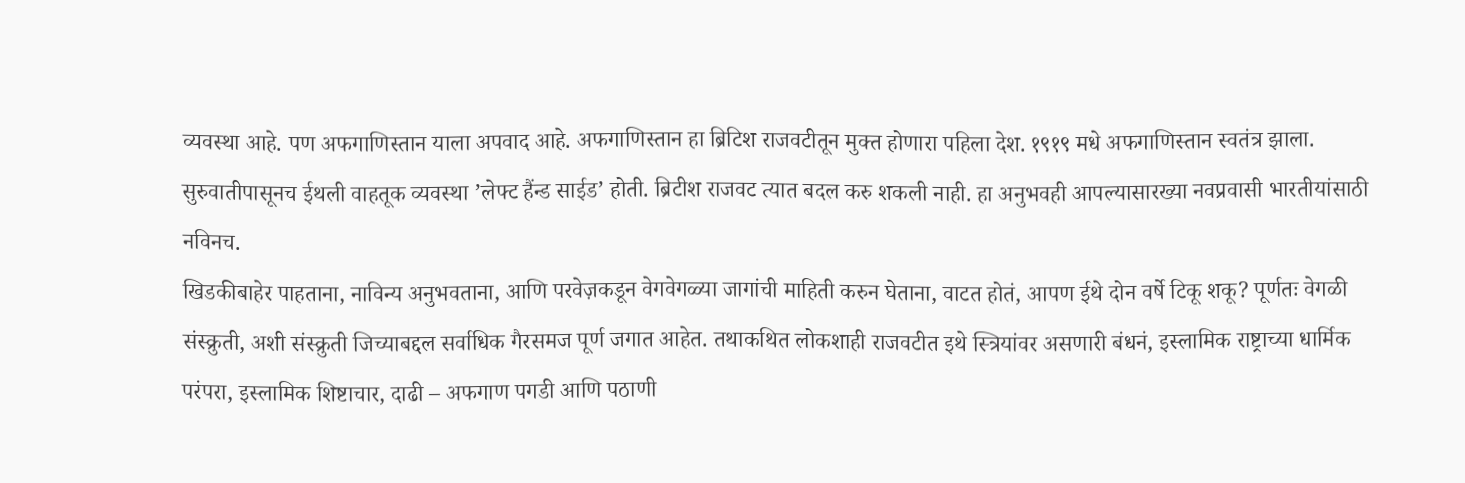व्यवस्था आहे. पण अफगाणिस्तान याला अपवाद आहे. अफगाणिस्तान हा ब्रिटिश राजवटीतून मुक्त होणारा पहिला देश. १९१९ मधे अफगाणिस्तान स्वतंत्र झाला. सुरुवातीपासूनच ईथली वाहतूक व्यवस्था ’लेफ्ट हैंन्ड साईड’ होती. ब्रिटीश राजवट त्यात बदल करु शकली नाही. हा अनुभवही आपल्यासारख्या नवप्रवासी भारतीयांसाठी नविनच.
खिडकीबाहेर पाहताना, नाविन्य अनुभवताना, आणि परवेज़कडून वेगवेगळ्या जागांची माहिती करुन घेताना, वाटत होतं, आपण ईथे दोन वर्षे टिकू शकू? पूर्णतः वेगळी संस्क्रुती, अशी संस्क्रुती जिच्याबद्दल सर्वाधिक गैरसमज पूर्ण जगात आहेत. तथाकथित लोकशाही राजवटीत इथे स्त्रियांवर असणारी बंधनं, इस्लामिक राष्ट्राच्या धार्मिक परंपरा, इस्लामिक शिष्टाचार, दाढी – अफगाण पगडी आणि पठाणी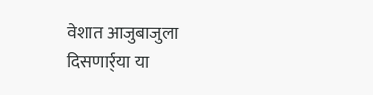वेशात आजुबाजुला दिसणार्र्या या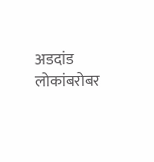अडदांड लोकांबरोबर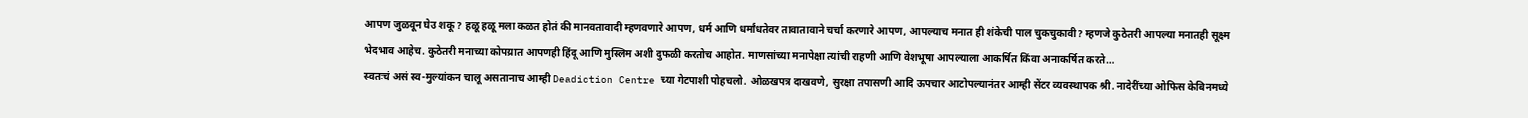आपण जुळवून घेउ शकू? हळू हळू मला कळत होतं की मानवतावादी म्हणवणारे आपण, धर्म आणि धर्मांधतेवर तावातावाने चर्चा करणारे आपण, आपल्याच मनात ही शंकेची पाल चुकचुकावी? म्हणजे कुठेतरी आपल्या मनातही सूक्ष्म भेदभाव आहेच. कुठेतरी मनाच्या कोपय्रात आपणही हिंदू आणि मुस्लिम अशी दुफळी करतोच आहोत. माणसांच्या मनापेक्षा त्यांची राहणी आणि वेशभूषा आपल्याला आकर्षित किंवा अनाकर्षित करते…
स्वतःचं असं स्व-मुल्यांकन चालू असतानाच आम्ही Deadiction Centre च्या गेटपाशी पोहचलो. ओळखपत्र दाखवणे, सुरक्षा तपासणी आदि ऊपचार आटोपल्यानंतर आम्ही सेंटर व्यवस्थापक श्री. नादेरींच्या ओफिस केबिनमध्ये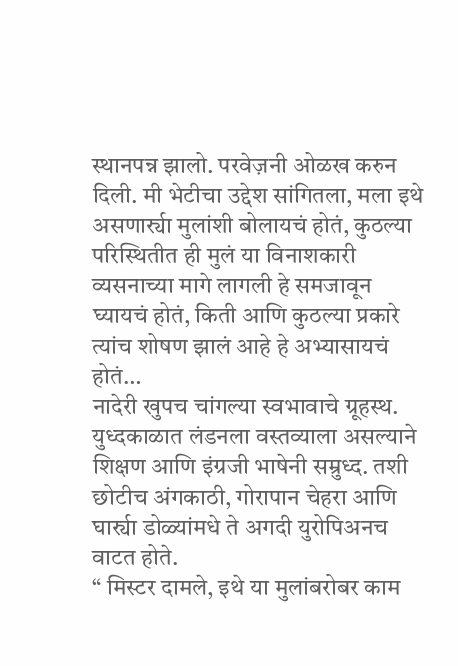स्थानपन्न झालो. परवेज़नी ओळख करुन दिली. मी भेटीचा उद्देश सांगितला, मला इथे असणार्र्या मुलांशी बोलायचं होतं, कुठल्या परिस्थितीत ही मुलं या विनाशकारी व्यसनाच्या मागे लागली हे समजावून घ्यायचं होतं, किती आणि कुठल्या प्रकारे त्यांच शोषण झालं आहे हे अभ्यासायचं होतं…
नादेरी खुपच चांगल्या स्वभावाचे ग्रूहस्थ. युध्दकाळात लंडनला वस्तव्याला असल्याने शिक्षण आणि इंग्रजी भाषेनी सम्रुध्द. तशी छोटीच अंगकाठी, गोरापान चेहरा आणि घार्र्या डोळ्यांमधे ते अगदी युरोपिअनच वाटत होते.
“ मिस्टर दामले, इथे या मुलांबरोबर काम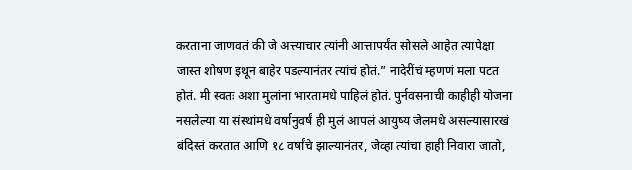करताना जाणवतं की जे अत्त्याचार त्यांनी आत्तापर्यंत सोसले आहेत त्यापेक्षा जास्त शोषण इथून बाहेर पडल्यानंतर त्यांचं होतं.” नादेरींचं म्हणणं मला पटत होतं. मी स्वतः अशा मुलांना भारतामधे पाहिलं होतं. पुर्नवसनाची काहीही योजना नसलेल्या या संस्थांमधे वर्षानुवर्षं ही मुलं आपलं आयुष्य जेलमधे असल्यासारखं बंदिस्तं करतात आणि १८ वर्षांचे झाल्यानंतर, जेव्हा त्यांचा हाही निवारा जातो,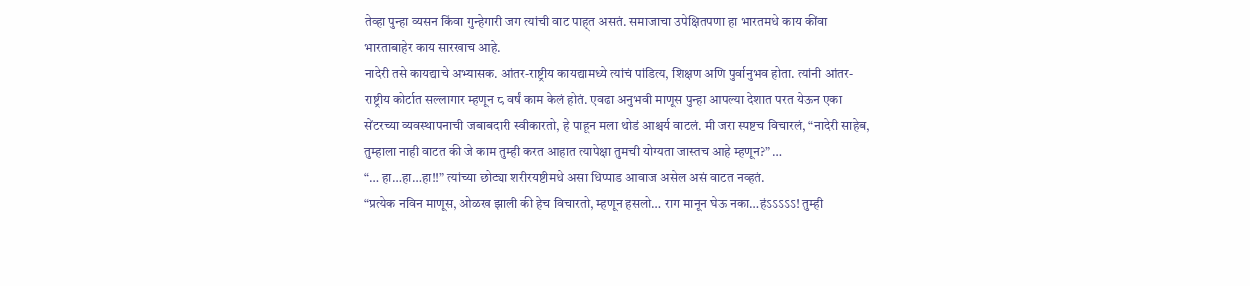तेव्हा पुन्हा व्यसन किंवा गुन्हेगारी जग त्यांची वाट पाह्त असतं. समाजाचा उपेक्षितपणा हा भारतमधे काय कींवा भारताबाहेर काय सारखाच आहे.
नादेरी तसे कायद्याचे अभ्यासक. आंतर-राष्ट्रीय कायद्यामध्ये त्यांचं पांडित्य, शिक्षण अणि पुर्वानुभव होता. त्यांनी आंतर-राष्ट्रीय कोर्टात सल्लागार म्हणून ८ वर्षं काम केलं होतं. एवढा अनुभवी माणूस पुन्हा आपल्या देशात परत येऊन एका सेंटरच्या व्यवस्थापनाची जबाबदारी स्वीकारतो, हे पाहून मला थोडं आश्चर्य वाटलं. मी जरा स्पष्टच विचारलं, “नादेरी साहेब, तुम्हाला नाही वाटत की जे काम तुम्ही करत आहात त्यापेक्षा तुमची योग्यता जास्तच आहे म्हणून?” …
“… हा…हा…हा!!” त्यांच्या छोट्या शरीरयष्टीमधे असा धिप्पाड आवाज असेल असं वाटत नव्हतं.
“प्रत्येक नविन माणूस, ओळख झाली की हेच विचारतो, म्हणून हसलो… राग मानून घेऊ नका…हंऽऽऽऽऽ! तुम्ही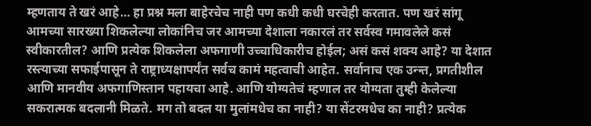म्हणताय ते खरं आहे… हा प्रश्न मला बाहेरचेच नाही पण कधी कधी घरचेही करतात. पण खरं सांगू आमच्या सारख्या शिकलेल्या लोकांनिच जर आमच्या देशाला नकारलं तर सर्वस्व गमावलेले कसं स्वीकारतील? आणि प्रत्येक शिकलेला अफगाणी उच्चाधिकारीच होईल; असं कसं शक्य आहे? या देशात रस्त्याच्या सफाईपासून ते राष्ट्राध्यक्षापर्यंत सर्वच कामं महत्वाची आहेत. सर्वानाच एक उन्न्त, प्रगतीशील आणि मानवीय अफगाणिस्तान पहायचा आहे. आणि योग्यतेचं म्हणाल तर योग्यता तुम्ही केलेल्या सकरात्मक बदलानी मिळते. मग तो बदल या मुलांमधेच का नाही? या सेंटरमधेच का नाही? प्रत्येक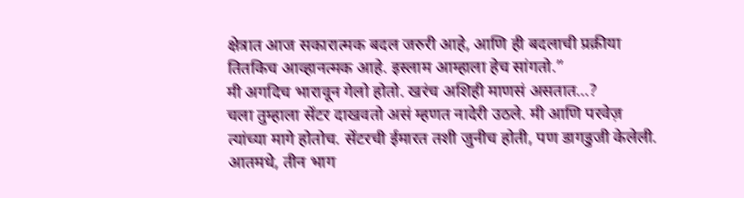क्षेत्रात आज सकारात्मक बदल जरुरी आहे, आणि ही बदलाची प्रक्रीया तितकिच आव्हानत्मक आहे. इस्लाम आम्हाला हेच सांगतो.”
मी अगदिच भारावून गेलो होतो. खरंच अशिही माणसं असतात…?
चला तुम्हाला सेंटर दाखवतो असं म्हणत नादेरी उठले. मी आणि परवेज़ त्यांच्या मागे होतोच. सेंटरची ईमारत तशी जुनीच होती, पण डागडुजी केलेली. आतमधे, तीन भाग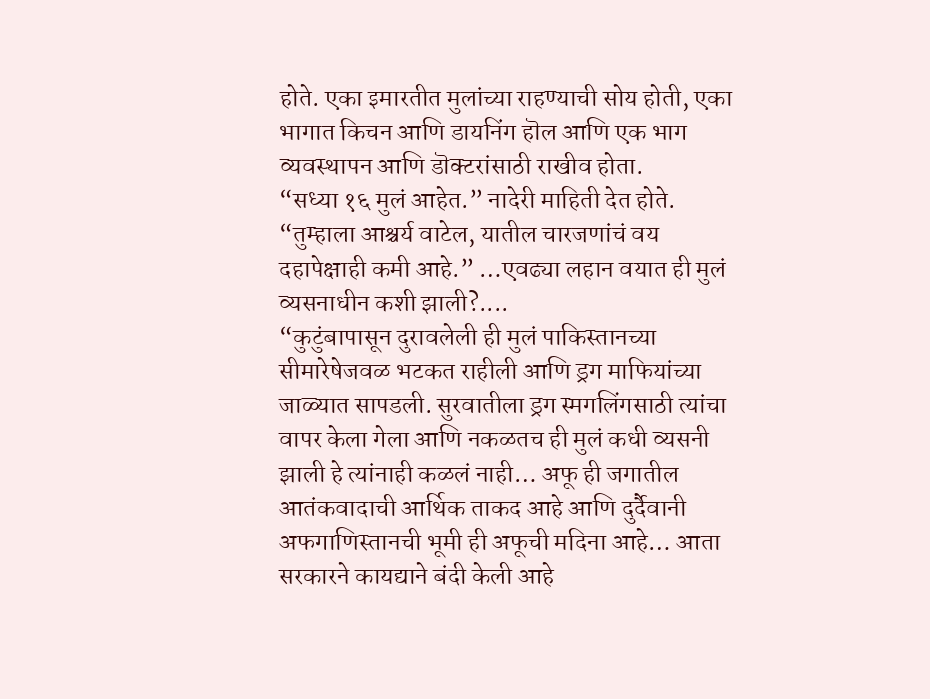होते. एका इमारतीत मुलांच्या राहण्याची सोय होती, एका भागात किचन आणि डायनिंग हॊल आणि एक भाग व्यवस्थापन आणि डॊक्टरांसाठी राखीव होता.
“सध्या १६ मुलं आहेत.” नादेरी माहिती देत होते. “तुम्हाला आश्चर्य वाटेल, यातील चारजणांचं वय दहापेक्षाही कमी आहे.” …एवढ्या लहान वयात ही मुलं व्यसनाधीन कशी झाली?....
“कुटुंबापासून दुरावलेली ही मुलं पाकिस्तानच्या सीमारेषेजवळ भटकत राहीली आणि ड्रग माफियांच्या जाळ्यात सापडली. सुरवातीला ड्रग स्मगलिंगसाठी त्यांचा वापर केला गेला आणि नकळतच ही मुलं कधी व्यसनी झाली हे त्यांनाही कळलं नाही… अफू ही जगातील आतंकवादाची आर्थिक ताकद आहे आणि दुर्दैवानी अफगाणिस्तानची भूमी ही अफूची मदिना आहे… आता सरकारने कायद्याने बंदी केली आहे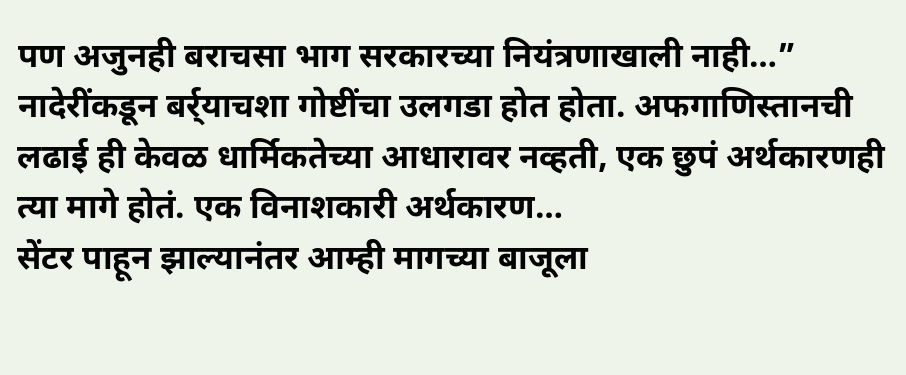पण अजुनही बराचसा भाग सरकारच्या नियंत्रणाखाली नाही…”
नादेरींकडून बर्र्याचशा गोष्टींचा उलगडा होत होता. अफगाणिस्तानची लढाई ही केवळ धार्मिकतेच्या आधारावर नव्हती, एक छुपं अर्थकारणही त्या मागे होतं. एक विनाशकारी अर्थकारण…
सेंटर पाहून झाल्यानंतर आम्ही मागच्या बाजूला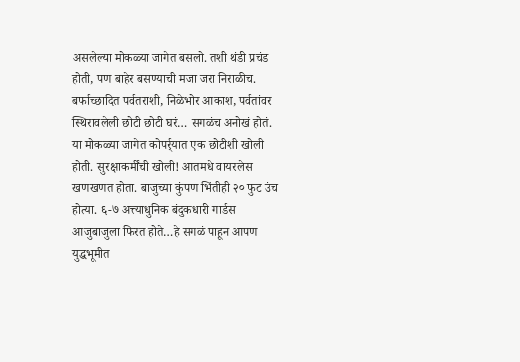असलेल्या मोकळ्या जागेत बसलो. तशी थंडी प्रचंड होती, पण बाहेर बसण्याची मजा जरा निराळीच. बर्फाच्छादित पर्वतराशी, निळेभोर आकाश, पर्वतांवर स्थिरावलेली छोटी छोटी घरं… सगळंच अनोखं होतं. या मोकळ्या जागेत कोपर्र्यात एक छोटीशी खोली होती. सुरक्षाकर्मींची खोली! आतमधे वायरलेस खणखणत होता. बाजुच्या कुंपण भिंतीही २० फुट उंच होत्या. ६-७ अत्त्याधुनिक बंदुकधारी गार्डस आजुबाजुला फिरत होते…हे सगळं पाहून आपण युद्धभूमीत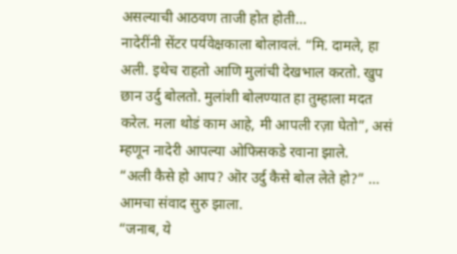असल्याची आठवण ताजी होत होती…
नादेरींनी सेंटर पर्यवेक्षकाला बोलावलं. “मि. दामले, हा अली. इथेच राहतो आणि मुलांची देखभाल करतो. खुप छान उर्दु बोलतो. मुलांशी बोलण्यात हा तुम्हाला मदत करेल. मला थोडं काम आहे, मी आपली रज़ा घेतो”, असं म्हणून नादेरी आपल्या ओफिसकडे रवाना झाले.
“अली कैसे हो आप? ऒर उर्दु कैसे बोल लेते हो?” … आमचा संवाद सुरु झाला.
“जनाब, ये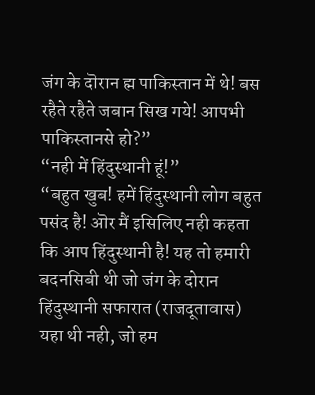जंग के दॊरान ह्म पाकिस्तान में थे! बस रहैते रहैते जबान सिख गये! आपभी पाकिस्तानसे हो?”
“नही में हिंदुस्थानी हूं!”
“बहुत खुब! हमें हिंदुस्थानी लोग बहुत पसंद है! ऒर मैं इसिलिए नही कहता कि आप हिंदुस्थानी है! यह तो हमारी बदनसिबी थी जो जंग के दोरान हिंदुस्थानी सफारात (राजदूतावास) यहा थी नही, जो हम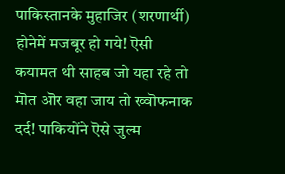पाकिस्तानके मुहाजिर (शरणार्थी) होनेमें मजबूर हो गये! ऎसी कयामत थी साहब जो यहा रहे तो मॊत ऒर वहा जाय तो ख्वॊफनाक दर्द! पाकियोंने ऎसे जुल्म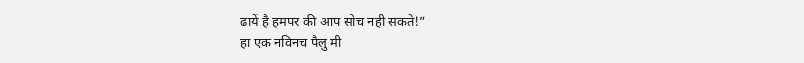ढायें है हमपर की आप सोच नही सकते!”
हा एक नविनच पैलु मी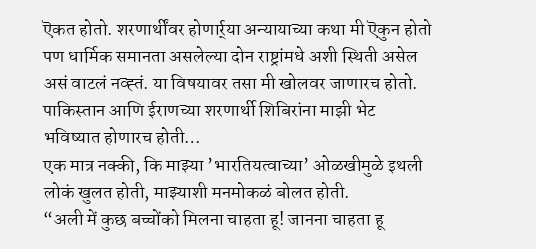ऎकत होतो. शरणार्थींवर होणार्र्या अन्यायाच्या कथा मी ऎकुन होतो पण धार्मिक समानता असलेल्या दोन राष्ट्रांमधे अशी स्थिती असेल असं वाटलं नव्ह्तं. या विषयावर तसा मी खोलवर जाणारच होतो. पाकिस्तान आणि ईराणच्या शरणार्थी शिबिरांना माझी भेट भविष्यात होणारच होती…
एक मात्र नक्की, कि माझ्या ’भारतियत्वाच्या’ ओळखीमुळे इथली लोकं खुलत होती, माझ्याशी मनमोकळं बोलत होती.
“अली में कुछ बच्चोंको मिलना चाहता हू! जानना चाहता हू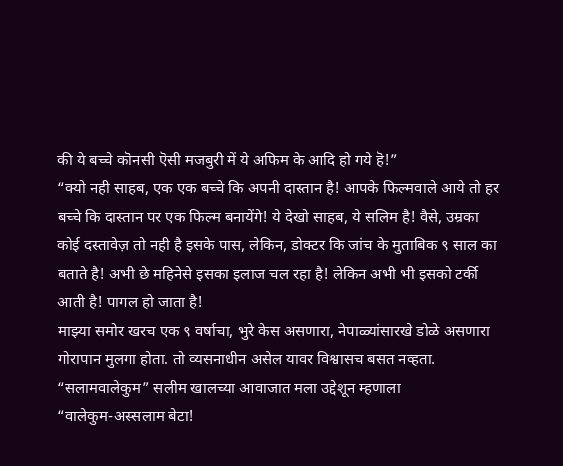की ये बच्चे कॊनसी ऎसी मजबुरी में ये अफिम के आदि हो गये हॆ!”
“क्यो नही साहब, एक एक बच्चे कि अपनी दास्तान है! आपके फिल्मवाले आये तो हर बच्चे कि दास्तान पर एक फिल्म बनायेंगे! ये देखो साहब, ये सलिम है! वैसे, उम्रका कोई दस्तावेज़ तो नही है इसके पास, लेकिन, डोक्टर कि जांच के मुताबिक ९ साल का बताते है! अभी छे महिनेसे इसका इलाज चल रहा है! लेकिन अभी भी इसको टर्की आती है! पागल हो जाता है!
माझ्या समोर खरच एक ९ वर्षाचा, भुरे केस असणारा, नेपाळ्यांसारखे डोळे असणारा गोरापान मुलगा होता. तो व्यसनाधीन असेल यावर विश्वासच बसत नव्हता.
“सलामवालेकुम” सलीम खालच्या आवाजात मला उद्देशून म्हणाला
“वालेकुम-अस्सलाम बेटा!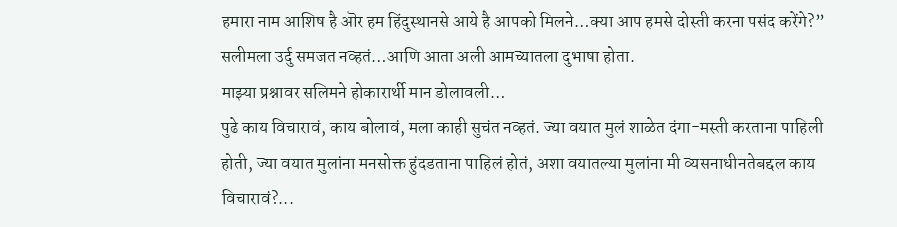हमारा नाम आशिष है ऒर हम हिंदुस्थानसे आये है आपको मिलने…क्या आप हमसे दोस्ती करना पसंद करेंगे?”
सलीमला उर्दु समजत नव्हतं…आणि आता अली आमच्यातला दुभाषा होता.
माझ्या प्रश्नावर सलिमने होकारार्थी मान डोलावली…
पुढे काय विचारावं, काय बोलावं, मला काही सुचंत नव्हतं. ज्या वयात मुलं शाळेत दंगा-मस्ती करताना पाहिली होती, ज्या वयात मुलांना मनसोक्त हुंदडताना पाहिलं होतं, अशा वयातल्या मुलांना मी व्यसनाधीनतेबद्दल काय विचारावं?...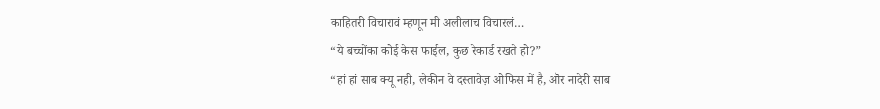काहितरी विचारावं म्हणून मी अलीलाच विचारलं…
“ये बच्चोंका कोई केस फाईल, कुछ रेकार्ड रखते हो?”
“हां हां साब क्यू नही, लेकीन वे दस्तावेज़ ओफिस में है, ऒर नादेरी साब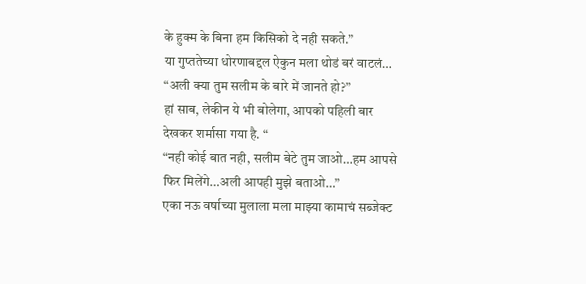के हुक्म के बिना हम किसिको दे नही सकते.”
या गुप्ततेच्या धोरणाबद्दल ऐकुन मला थोडं बरं वाटलं…
“अली क्या तुम सलीम के बारे में जानते हो?”
हां साब, लेकीन ये भी बोलेगा, आपको पहिली बार देखकर शर्मासा गया है. “
“नही कोई बात नही, सलीम बेटे तुम जाओ…हम आपसे फिर मिलेंगे…अली आपही मुझे बताओ…”
एका नऊ वर्षाच्या मुलाला मला माझ्या कामाचं सब्जेक्ट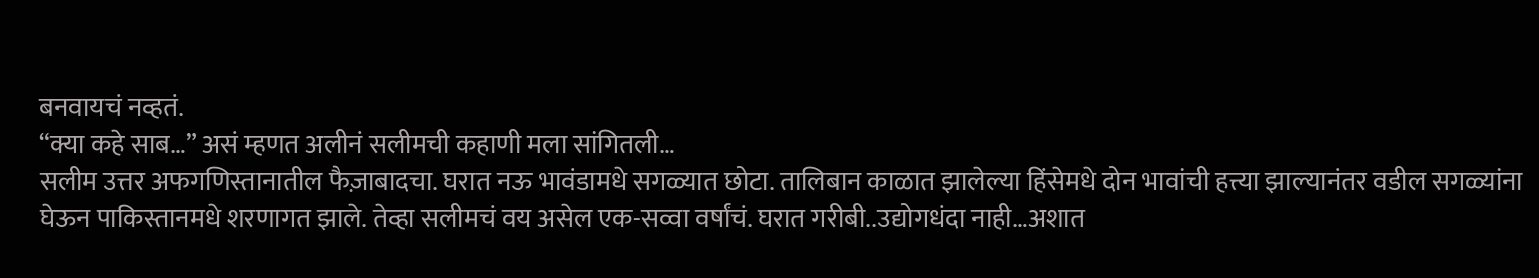बनवायचं नव्हतं.
“क्या कहे साब…” असं म्हणत अलीनं सलीमची कहाणी मला सांगितली…
सलीम उत्तर अफगणिस्तानातील फैज़ाबादचा. घरात नऊ भावंडामधे सगळ्यात छोटा. तालिबान काळात झालेल्या हिंसेमधे दोन भावांची हत्त्या झाल्यानंतर वडील सगळ्यांना घेऊन पाकिस्तानमधे शरणागत झाले. तेव्हा सलीमचं वय असेल एक-सव्वा वर्षांचं. घरात गरीबी..उद्योगधंदा नाही…अशात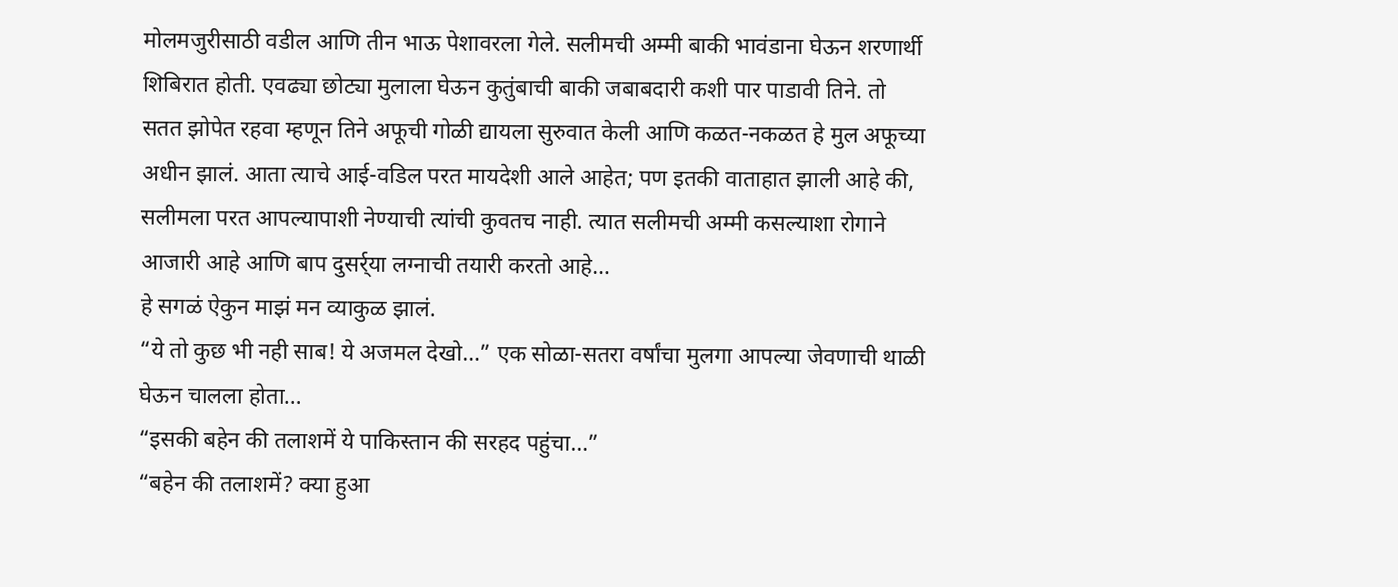मोलमजुरीसाठी वडील आणि तीन भाऊ पेशावरला गेले. सलीमची अम्मी बाकी भावंडाना घेऊन शरणार्थी शिबिरात होती. एवढ्या छोट्या मुलाला घेऊन कुतुंबाची बाकी जबाबदारी कशी पार पाडावी तिने. तो सतत झोपेत रहवा म्हणून तिने अफूची गोळी द्यायला सुरुवात केली आणि कळत-नकळत हे मुल अफूच्या अधीन झालं. आता त्याचे आई-वडिल परत मायदेशी आले आहेत; पण इतकी वाताहात झाली आहे की, सलीमला परत आपल्यापाशी नेण्याची त्यांची कुवतच नाही. त्यात सलीमची अम्मी कसल्याशा रोगाने आजारी आहे आणि बाप दुसर्र्या लग्नाची तयारी करतो आहे…
हे सगळं ऐकुन माझं मन व्याकुळ झालं.
“ये तो कुछ भी नही साब! ये अजमल देखो…” एक सोळा-सतरा वर्षांचा मुलगा आपल्या जेवणाची थाळी घेऊन चालला होता…
“इसकी बहेन की तलाशमें ये पाकिस्तान की सरहद पहुंचा…”
“बहेन की तलाशमें? क्या हुआ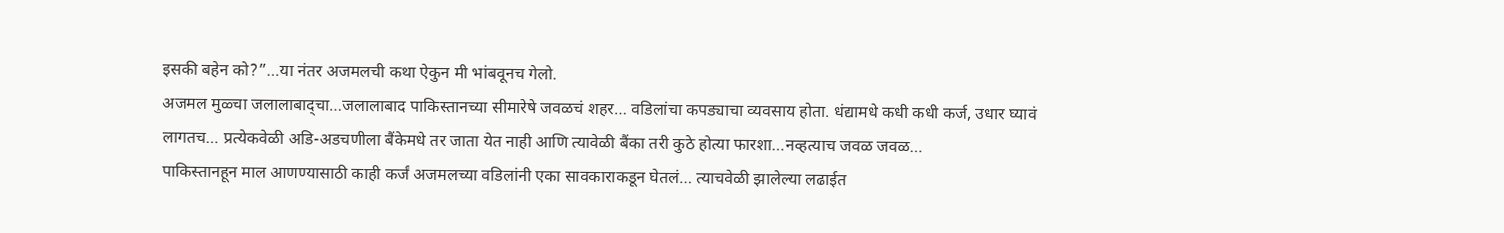इसकी बहेन को?”…या नंतर अजमलची कथा ऐकुन मी भांबवूनच गेलो.
अजमल मुळ्चा जलालाबाद्चा…जलालाबाद पाकिस्तानच्या सीमारेषे जवळचं शहर… वडिलांचा कपड्याचा व्यवसाय होता. धंद्यामधे कधी कधी कर्ज, उधार घ्यावं लागतच… प्रत्येकवेळी अडि-अडचणीला बैंकेमधे तर जाता येत नाही आणि त्यावेळी बैंका तरी कुठे होत्या फारशा…नव्हत्याच जवळ जवळ…
पाकिस्तानहून माल आणण्यासाठी काही कर्जं अजमलच्या वडिलांनी एका सावकाराकडून घेतलं… त्याचवेळी झालेल्या लढाईत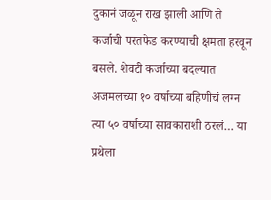दुकानं जळून राख झाली आणि ते कर्जाची परतफेड करण्याची क्षमता हरवून बसले. शेवटी कर्जाच्या बदल्यात अजमलच्या १० वर्षाच्या बहिणीचं लग्न त्या ५० वर्षाच्या सावकाराशी ठरलं… या प्रथेला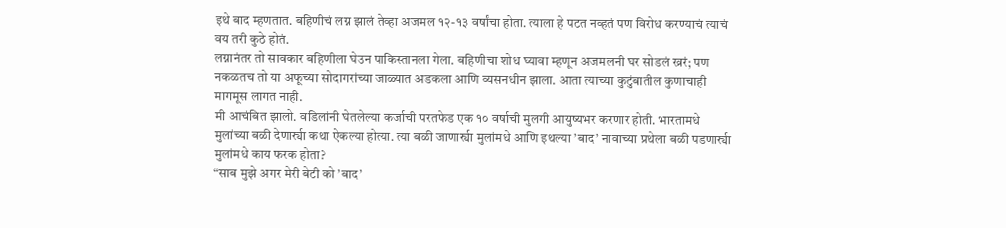इथे बाद म्हणतात. बहिणीचं लग्न झालं तेव्हा अजमल १२-१३ वर्षांचा होता. त्याला हे पटत नव्हतं पण विरोध करण्याचं त्याचं वय तरी कुठे होतं.
लग्नानंतर तो सावकार बहिणीला घेउन पाकिस्तानला गेला. बहिणीचा शोध घ्यावा म्हणून अजमलनी घर सोडलं ख्ररं; पण नकळतच तो या अफूच्या सोदागरांच्या जाळ्यात अडकला आणि व्यसनधीन झाला. आता त्याच्या कुटुंबातील कुणाचाही मागमूस लागत नाही.
मी आचंबित झालो. वडिलांनी घेतलेल्या कर्जाची परतफेड एक १० वर्षाची मुलगी आयुष्यभर करणार होती. भारतामधे मुलांच्या बळी देणार्र्या कथा ऐकल्या होत्या. त्या बळी जाणार्र्या मुलांमधे आणि इथल्या ’बाद’ नावाच्या प्रथेला बळी पडणार्र्या मुलांमधे काय फरक होता?
“साब मुझे अगर मेरी बेटी को ’बाद’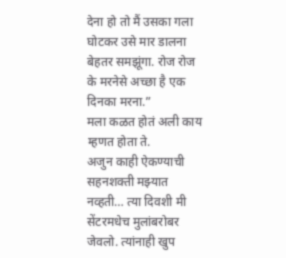देना हो तो मैं उसका गला घोटकर उसे मार डालना बेहतर समझूंगा. रोज रोज के मरनेसे अच्छा है एक दिनका मरना.”
मला कळत होतं अली काय म्हणत होता ते.
अजुन काही ऐकण्याची सहनशक्ती मझ्यात नव्हती… त्या दिवशी मी सेंटरमधेच मुलांबरोबर जेवलो. त्यांनाही खुप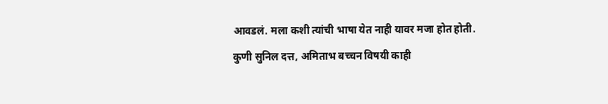आवडलं. मला कशी त्यांची भाषा येत नाही यावर मजा होत होती. कुणी सुनिल दत्त, अमिताभ बच्चन विषयी काही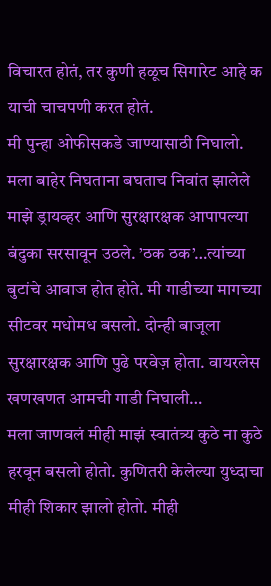विचारत होतं, तर कुणी हळूच सिगारेट आहे क याची चाचपणी करत होतं.
मी पुन्हा ओफीसकडे जाण्यासाठी निघालो. मला बाहेर निघताना बघताच निवांत झालेले माझे ड्रायव्हर आणि सुरक्षारक्षक आपापल्या बंदुका सरसावून उठले. ’ठक ठक’…त्यांच्या बुटांचे आवाज होत होते. मी गाडीच्या मागच्या सीटवर मधोमध बसलो. दोन्ही बाजूला सुरक्षारक्षक आणि पुढे परवेज़ होता. वायरलेस खणखणत आमची गाडी निघाली…
मला जाणवलं मीही माझं स्वातंत्र्य कुठे ना कुठे हरवून बसलो होतो. कुणितरी केलेल्या युध्दाचा मीही शिकार झालो होतो. मीही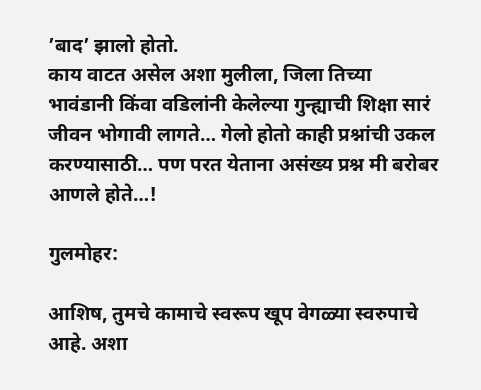’बाद’ झालो होतो.
काय वाटत असेल अशा मुलीला, जिला तिच्या भावंडानी किंवा वडिलांनी केलेल्या गुन्ह्याची शिक्षा सारं जीवन भोगावी लागते… गेलो होतो काही प्रश्नांची उकल करण्यासाठी… पण परत येताना असंख्य प्रश्न मी बरोबर आणले होते…!

गुलमोहर:

आशिष, तुमचे कामाचे स्वरूप खूप वेगळ्या स्वरुपाचे आहे. अशा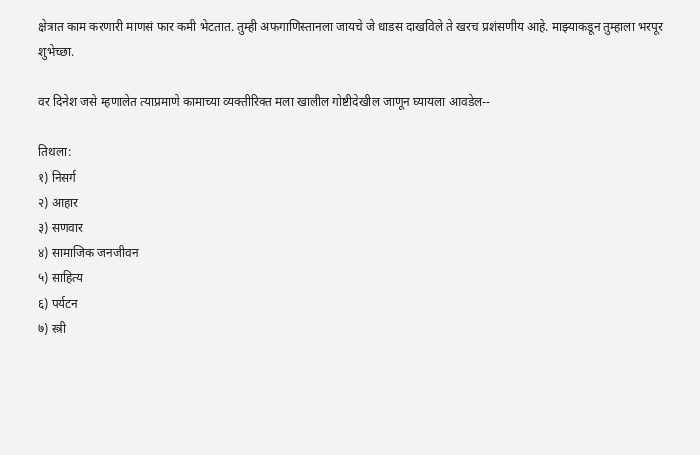क्षेत्रात काम करणारी माणसं फार कमी भेटतात. तुम्ही अफगाणिस्तानला जायचे जे धाडस दाखविले ते खरच प्रशंसणीय आहे. माझ्याकडून तुम्हाला भरपूर शुभेच्छा.

वर दिनेश जसे म्हणालेत त्याप्रमाणे कामाच्या व्यक्तीरिक्त मला खालील गोष्टीदेखील जाणून घ्यायला आवडेल--

तिथला:
१) निसर्ग
२) आहार
३) सणवार
४) सामाजिक जनजीवन
५) साहित्य
६) पर्यटन
७) स्त्री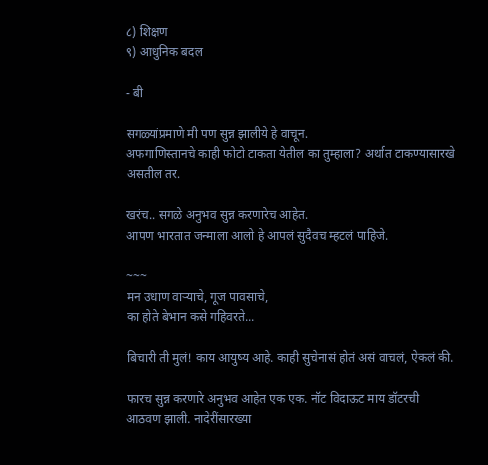८) शिक्षण
९) आधुनिक बदल

- बी

सगळ्यांप्रमाणे मी पण सुन्न झालीये हे वाचून.
अफगाणिस्तानचे काही फोटो टाकता येतील का तुम्हाला? अर्थात टाकण्यासारखे असतील तर.

खरंच.. सगळे अनुभव सुन्न करणारेच आहेत.
आपण भारतात जन्माला आलो हे आपलं सुदैवच म्हटलं पाहिजे.

~~~
मन उधाण वार्‍याचे, गूज पावसाचे,
का होते बेभान कसे गहिवरते...

बिचारी ती मुलं! काय आयुष्य आहे. काही सुचेनासं होतं असं वाचलं, ऐकलं की.

फारच सुन्न करणारे अनुभव आहेत एक एक. नॉट विदाऊट माय डॉटरची आठवण झाली. नादेरींसारख्या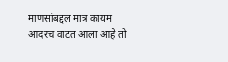माणसांबद्दल मात्र कायम आदरच वाटत आला आहे तो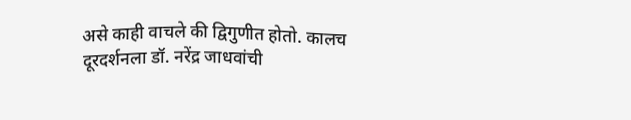असे काही वाचले की द्विगुणीत होतो. कालच दूरदर्शनला डॉ. नरेंद्र जाधवांची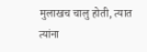मुलाखच चालु होती, त्यात त्यांना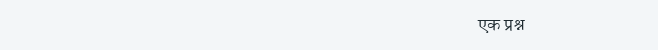एक प्रश्न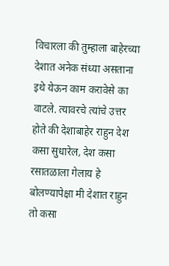विचारला की तुम्हाला बाहेरच्या देशात अनेक संध्या असताना इथे येऊन काम करावेसे का वाटले. त्यावरचे त्यांचे उत्तर होते की देशाबाहेर राहुन देश कसा सुधारेल, देश कसा रसातळाला गेलाय हे बोलण्यापेक्षा मी देशात राहुन तो कसा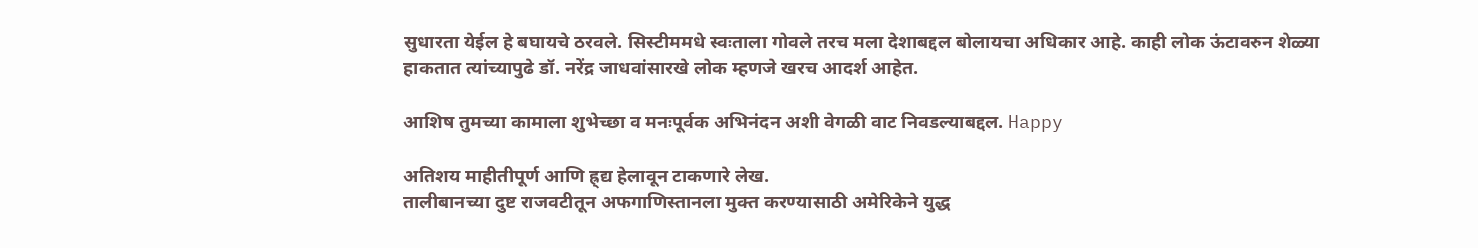सुधारता येईल हे बघायचे ठरवले. सिस्टीममधे स्वःताला गोवले तरच मला देशाबद्दल बोलायचा अधिकार आहे. काही लोक ऊंटावरुन शेळ्या हाकतात त्यांच्यापुढे डॉ. नरेंद्र जाधवांसारखे लोक म्हणजे खरच आदर्श आहेत.

आशिष तुमच्या कामाला शुभेच्छा व मनःपूर्वक अभिनंदन अशी वेगळी वाट निवडल्याबद्दल. Happy

अतिशय माहीतीपूर्ण आणि ह्र्द्य हेलावून टाकणारे लेख.
तालीबानच्या दुष्ट राजवटीतून अफगाणिस्तानला मुक्त करण्यासाठी अमेरिकेने युद्ध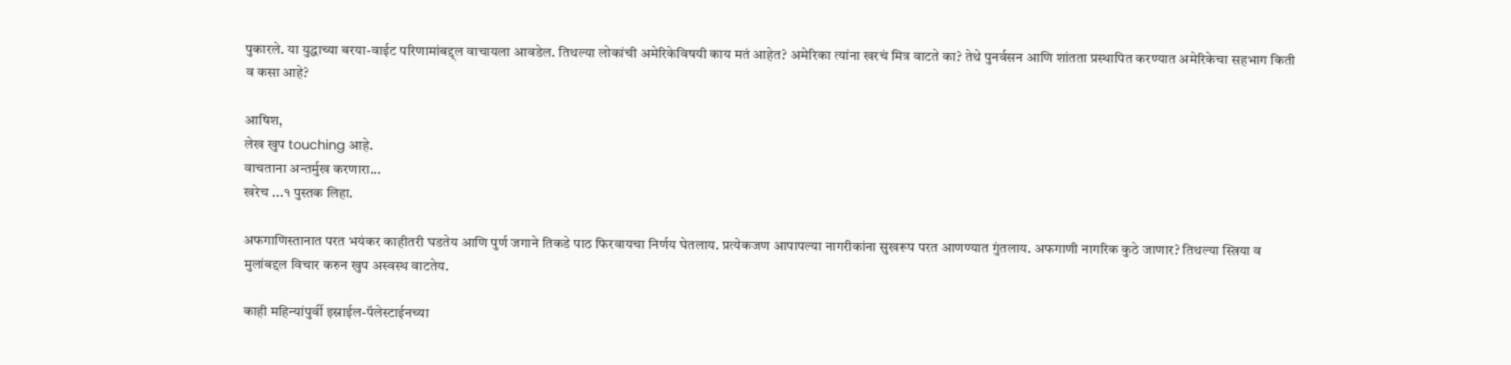पुकारले. या युद्धाच्या बरया-वाईट परिणामांबद्द्ल वाचायला आवडेल. तिथल्या लोकांची अमेरिकेविषयी काय मतं आहेत? अमेरिका त्यांना खरचं मित्र वाटते का? तेथे पुनर्वसन आणि शांतता प्रस्थापित करण्यात अमेरिकेचा सहभाग किती व कसा आहे?

आषिश,
लेख खुप touching आहे.
वाचताना अन्तर्मुख करणारा...
खरेच ...१ पुस्तक लिहा.

अफगाणिस्तानात परत भयंकर काहीतरी घडतेय आणि पुर्ण जगाने तिकडे पाठ फिरवायचा निर्णय घेतलाय. प्रत्येकजण आपापल्या नागरीकांना सुखरूप परत आणण्यात गुंतलाय. अफगाणी नागरिक कुठे जाणार? तिथल्या स्त्रिया व मुलांबद्दल विचार करुन खुप अस्वस्थ वाटतेय.

काही महिन्यांपुर्वी इस्राईल-पॅलेस्टाईनच्या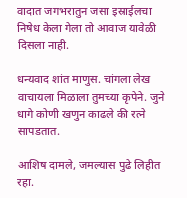वादात जगभरातुन जसा इस्राईलचा निषेध केला गेला तो आवाज यावेळी दिसला नाही.

धन्यवाद शांत माणुस. चांगला लेख वाचायला मिळाला तुमच्या कृपेने. जुने धागे कोणी खणुन काढले की रत्ने सापडतात.

आशिष दामले, जमल्यास पुढे लिहीत रहा.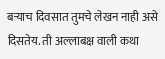बर्‍याच दिवसात तुमचे लेखन नाही असे दिसतेय. ती अल्लाबक्ष वाली कथा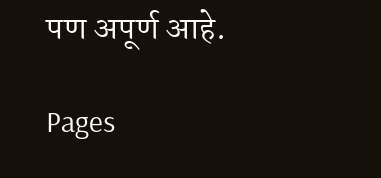पण अपूर्ण आहे.

Pages